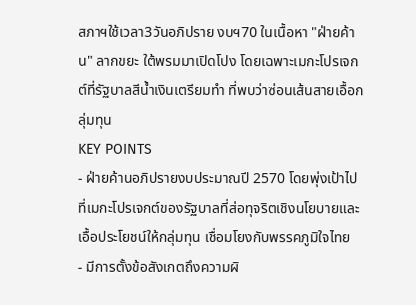สภาฯใช้เวลา3วันอภิปราย งบฯ70 ในเนื้อหา "ฝ่ายค้าน" ลากขยะ ใต้พรมมาเปิดโปง โดยเฉพาะเมกะโปรเจกต์ที่รัฐบาลสีน้ำเงินเตรียมทำ ที่พบว่าซ่อนเส้นสายเอื้อกลุ่มทุน
KEY POINTS
- ฝ่ายค้านอภิปรายงบประมาณปี 2570 โดยพุ่งเป้าไปที่เมกะโปรเจกต์ของรัฐบาลที่ส่อทุจริตเชิงนโยบายและเอื้อประโยชน์ให้กลุ่มทุน เชื่อมโยงกับพรรคภูมิใจไทย
- มีการตั้งข้อสังเกตถึงความผิ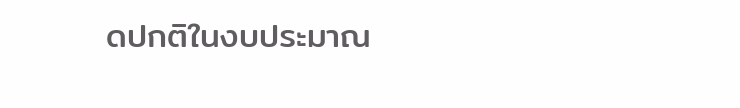ดปกติในงบประมาณ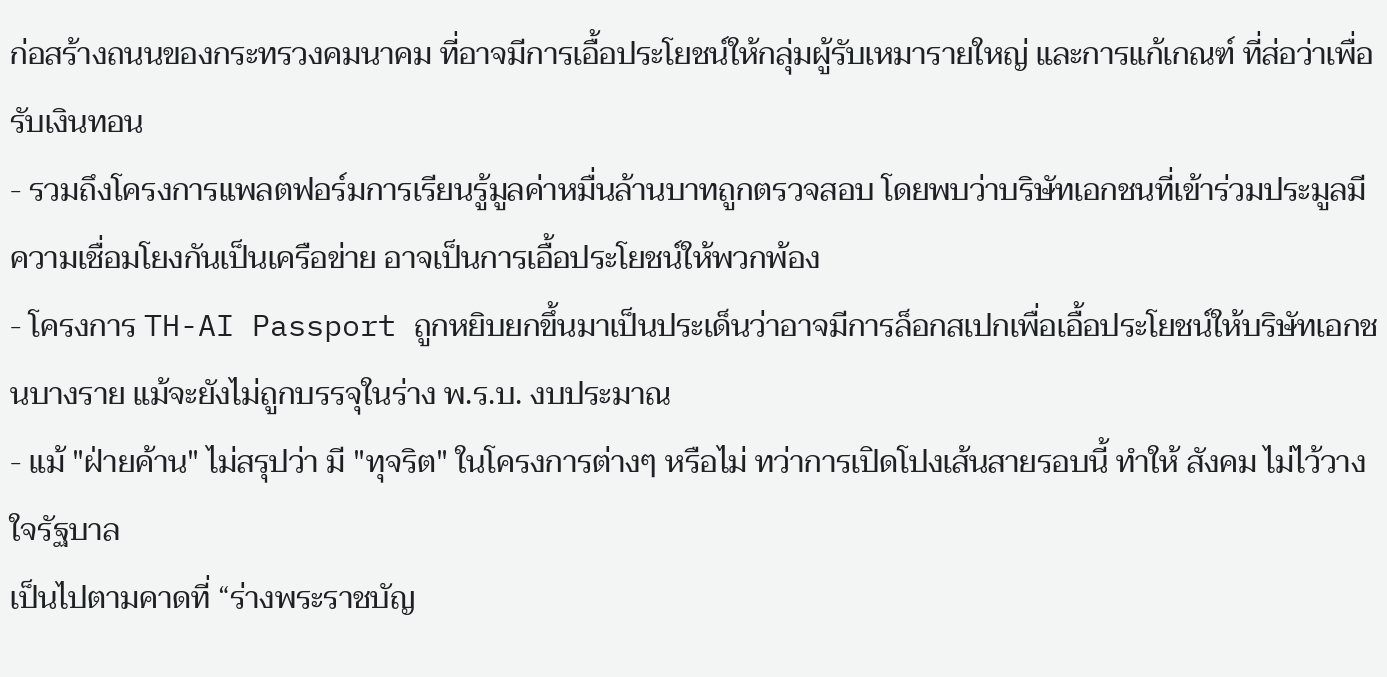ก่อสร้างถนนของกระทรวงคมนาคม ที่อาจมีการเอื้อประโยชน์ให้กลุ่มผู้รับเหมารายใหญ่ และการแก้เกณฑ์ ที่ส่อว่าเพื่อรับเงินทอน
- รวมถึงโครงการแพลตฟอร์มการเรียนรู้มูลค่าหมื่นล้านบาทถูกตรวจสอบ โดยพบว่าบริษัทเอกชนที่เข้าร่วมประมูลมีความเชื่อมโยงกันเป็นเครือข่าย อาจเป็นการเอื้อประโยชน์ให้พวกพ้อง
- โครงการ TH-AI Passport ถูกหยิบยกขึ้นมาเป็นประเด็นว่าอาจมีการล็อกสเปกเพื่อเอื้อประโยชน์ให้บริษัทเอกชนบางราย แม้จะยังไม่ถูกบรรจุในร่าง พ.ร.บ. งบประมาณ
- แม้ "ฝ่ายค้าน" ไม่สรุปว่า มี "ทุจริต" ในโครงการต่างๆ หรือไม่ ทว่าการเปิดโปงเส้นสายรอบนี้ ทำให้ สังคม ไม่ไว้วางใจรัฐบาล
เป็นไปตามคาดที่ “ร่างพระราชบัญ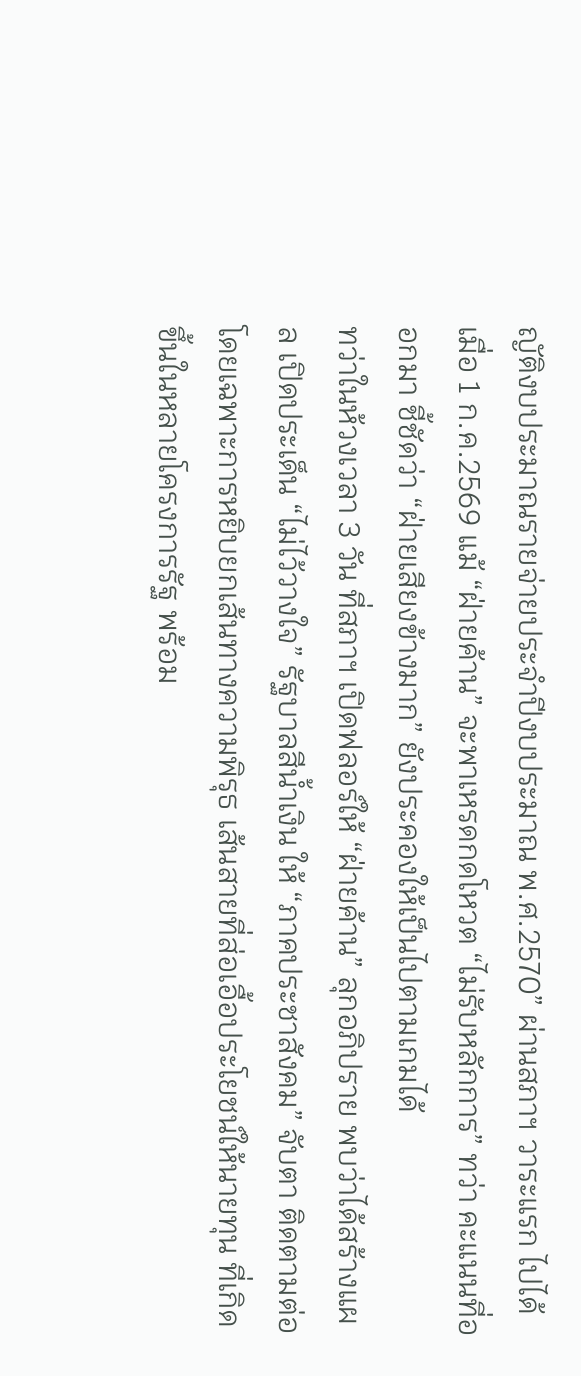ญัติงบประมาณรายจ่ายประจำปีงบประมาณ พ.ศ.2570” ผ่านสภาฯ วาระแรก ไปได้ เมื่อ 1 ก.ค.2569 แม้ “ฝ่ายค้าน” จะพาเหรดกดโหวต “ไม่รับหลักการ” ทว่า คะแนนที่ออกมา ชี้ชัดว่า “ฝ่ายเสียงข้างมาก” ยังประคองให้เป็นไปตามเกมได้
ทว่าในห้วงเวลา 3 วัน ที่สภาฯ เปิดฟลอร์ให้ “ฝ่ายค้าน” ลุกอภิปราย พบว่าได้สร้างแผล เปิดประเด็น “ไม่ไว้วางใจ” รัฐบาลสีน้ำเงิน ให้ “ภาคประชาสังคม” จับตา ติดตามต่อ
โดยเฉพาะการหยิบยกเส้นทางความพิรุธ เส้นสายที่ส่อเอื้อประโยชน์ให้นายทุน ที่เกิดขึ้นในหลายโครงการรัฐ พร้อม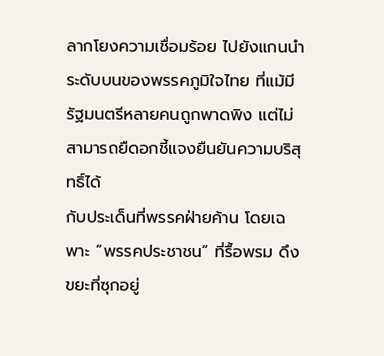ลากโยงความเชื่อมร้อย ไปยังแกนนำระดับบนของพรรคภูมิใจไทย ที่แม้มีรัฐมนตรีหลายคนถูกพาดพิง แต่ไม่สามารถยืดอกชี้แจงยืนยันความบริสุทธิ์ได้
กับประเด็นที่พรรคฝ่ายค้าน โดยเฉพาะ “พรรคประชาชน” ที่รื้อพรม ดึงขยะที่ซุกอยู่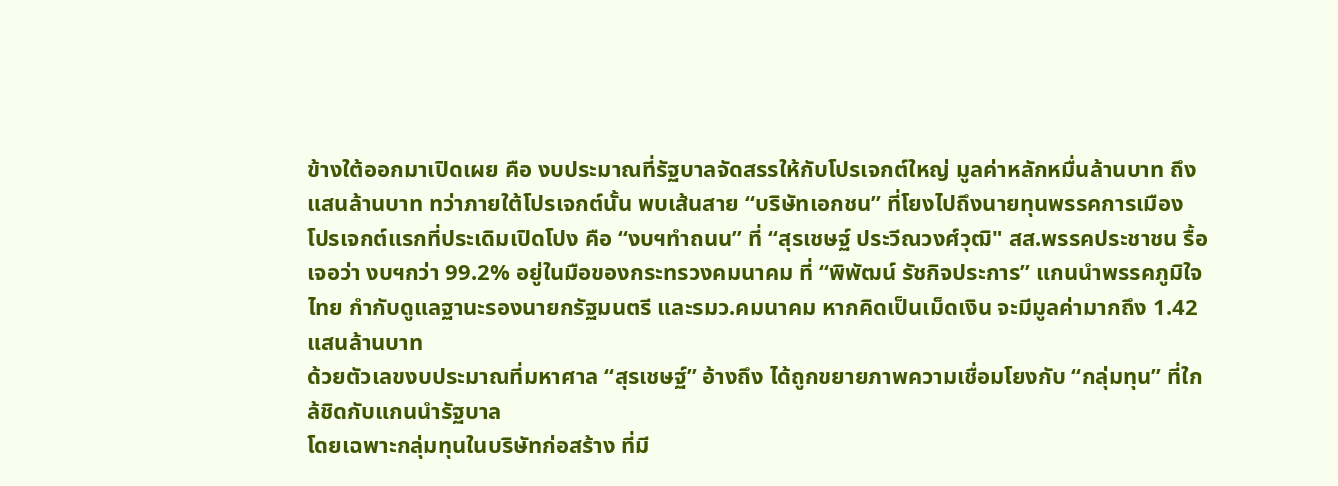ข้างใต้ออกมาเปิดเผย คือ งบประมาณที่รัฐบาลจัดสรรให้กับโปรเจกต์ใหญ่ มูลค่าหลักหมื่นล้านบาท ถึงแสนล้านบาท ทว่าภายใต้โปรเจกต์นั้น พบเส้นสาย “บริษัทเอกชน” ที่โยงไปถึงนายทุนพรรคการเมือง
โปรเจกต์แรกที่ประเดิมเปิดโปง คือ “งบฯทำถนน” ที่ “สุรเชษฐ์ ประวีณวงศ์วุฒิ" สส.พรรคประชาชน รื้อเจอว่า งบฯกว่า 99.2% อยู่ในมือของกระทรวงคมนาคม ที่ “พิพัฒน์ รัชกิจประการ” แกนนำพรรคภูมิใจไทย กำกับดูแลฐานะรองนายกรัฐมนตรี และรมว.คมนาคม หากคิดเป็นเม็ดเงิน จะมีมูลค่ามากถึง 1.42 แสนล้านบาท
ด้วยตัวเลขงบประมาณที่มหาศาล “สุรเชษฐ์” อ้างถึง ได้ถูกขยายภาพความเชื่อมโยงกับ “กลุ่มทุน” ที่ใกล้ชิดกับแกนนำรัฐบาล
โดยเฉพาะกลุ่มทุนในบริษัทก่อสร้าง ที่มี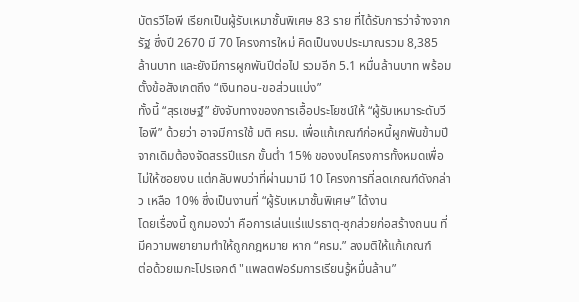บัตรวีไอพี เรียกเป็นผู้รับเหมาชั้นพิเศษ 83 ราย ที่ได้รับการว่าจ้างจากรัฐ ซึ่งปี 2670 มี 70 โครงการใหม่ คิดเป็นงบประมาณรวม 8,385 ล้านบาท และยังมีการผูกพันปีต่อไป รวมอีก 5.1 หมื่นล้านบาท พร้อมตั้งข้อสังเกตถึง “เงินทอน-ขอส่วนแบ่ง”
ทั้งนี้ “สุรเชษฐ์” ยังจับทางของการเอื้อประโยชน์ให้ “ผู้รับเหมาระดับวีไอพี” ด้วยว่า อาจมีการใช้ มติ ครม. เพื่อแก้เกณฑ์ก่อหนี้ผูกพันข้ามปี จากเดิมต้องจัดสรรปีแรก ขั้นต่ำ 15% ของงบโครงการทั้งหมดเพื่อไม่ให้ซอยงบ แต่กลับพบว่าที่ผ่านมามี 10 โครงการที่ลดเกณฑ์ดังกล่าว เหลือ 10% ซึ่งเป็นงานที่ “ผู้รับเหมาชั้นพิเศษ” ได้งาน
โดยเรื่องนี้ ถูกมองว่า คือการเล่นแร่แปรธาตุ-ซุกส่วยก่อสร้างถนน ที่มีความพยายามทำให้ถูกกฎหมาย หาก “ครม.” ลงมติให้แก้เกณฑ์
ต่อด้วยเมกะโปรเจกต์ "แพลตฟอร์มการเรียนรู้หมื่นล้าน”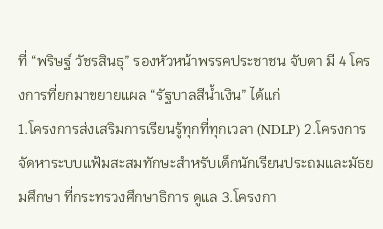ที่ “พริษฐ์ วัชรสินธุ” รองหัวหน้าพรรคประชาชน จับตา มี 4 โครงการที่ยกมาขยายแผล “รัฐบาลสีน้ำเงิน” ได้แก่
1.โครงการส่งเสริมการเรียนรู้ทุกที่ทุกเวลา (NDLP) 2.โครงการจัดหาระบบแฟ้มสะสมทักษะสำหรับเด็กนักเรียนประถมและมัธยมศึกษา ที่กระทรวงศึกษาธิการ ดูแล 3.โครงกา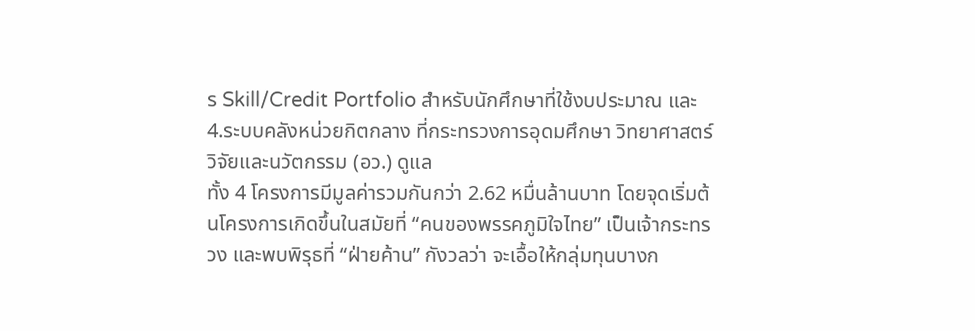ร Skill/Credit Portfolio สำหรับนักศึกษาที่ใช้งบประมาณ และ 4.ระบบคลังหน่วยกิตกลาง ที่กระทรวงการอุดมศึกษา วิทยาศาสตร์ วิจัยและนวัตกรรม (อว.) ดูแล
ทั้ง 4 โครงการมีมูลค่ารวมกันกว่า 2.62 หมื่นล้านบาท โดยจุดเริ่มต้นโครงการเกิดขึ้นในสมัยที่ “คนของพรรคภูมิใจไทย” เป็นเจ้ากระทรวง และพบพิรุธที่ “ฝ่ายค้าน” กังวลว่า จะเอื้อให้กลุ่มทุนบางก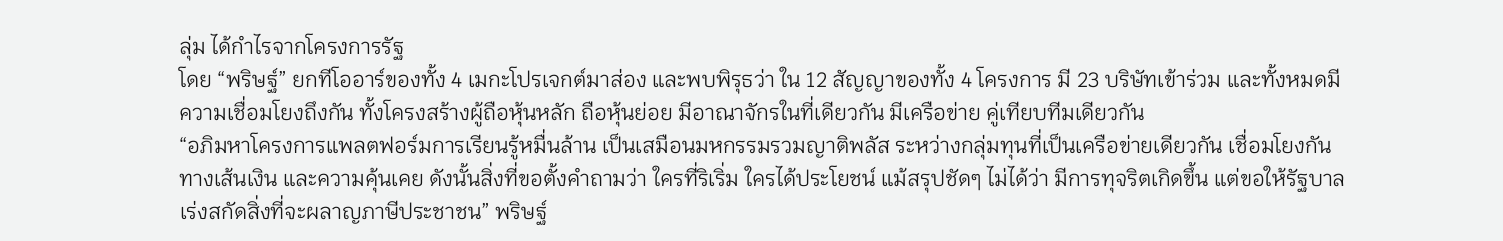ลุ่ม ได้กำไรจากโครงการรัฐ
โดย “พริษฐ์” ยกทีโออาร์ของทั้ง 4 เมกะโปรเจกต์มาส่อง และพบพิรุธว่า ใน 12 สัญญาของทั้ง 4 โครงการ มี 23 บริษัทเข้าร่วม และทั้งหมดมีความเชื่อมโยงถึงกัน ทั้งโครงสร้างผู้ถือหุ้นหลัก ถือหุ้นย่อย มีอาณาจักรในที่เดียวกัน มีเครือข่าย คู่เทียบทีมเดียวกัน
“อภิมหาโครงการแพลตฟอร์มการเรียนรู้หมื่นล้าน เป็นเสมือนมหกรรมรวมญาติพลัส ระหว่างกลุ่มทุนที่เป็นเครือข่ายเดียวกัน เชื่อมโยงกันทางเส้นเงิน และความคุ้นเคย ดังนั้นสิ่งที่ขอตั้งคำถามว่า ใครที่ริเริ่ม ใครได้ประโยชน์ แม้สรุปชัดๆ ไม่ได้ว่า มีการทุจริตเกิดขึ้น แต่ขอให้รัฐบาลเร่งสกัดสิ่งที่จะผลาญภาษีประชาชน” พริษฐ์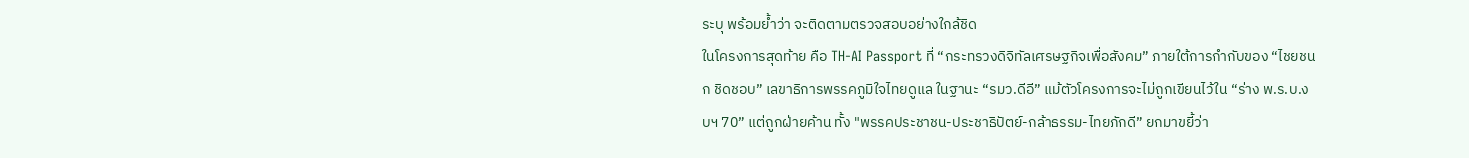ระบุ พร้อมย้ำว่า จะติดตามตรวจสอบอย่างใกล้ชิด
ในโครงการสุดท้าย คือ TH-AI Passport ที่ “กระทรวงดิจิทัลเศรษฐกิจเพื่อสังคม” ภายใต้การกำกับของ “ไชยชนก ชิดชอบ” เลขาธิการพรรคภูมิใจไทยดูแล ในฐานะ “รมว.ดีอี” แม้ตัวโครงการจะไม่ถูกเขียนไว้ใน “ร่าง พ.ร.บ.งบฯ 70” แต่ถูกฝ่ายค้าน ทั้ง "พรรคประชาชน-ประชาธิปัตย์-กล้าธรรม-ไทยภักดี” ยกมาขยี้ว่า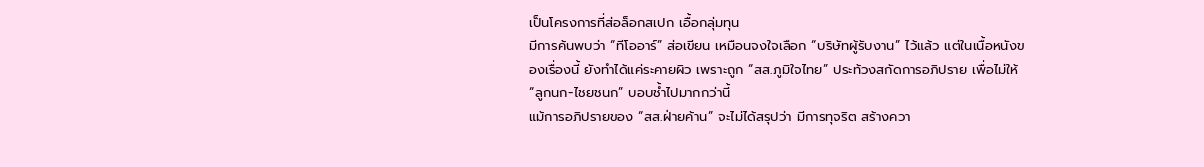เป็นโครงการที่ส่อล็อกสเปก เอื้อกลุ่มทุน
มีการค้นพบว่า “ทีโออาร์” ส่อเขียน เหมือนจงใจเลือก “บริษัทผู้รับงาน” ไว้แล้ว แต่ในเนื้อหนังของเรื่องนี้ ยังทำได้แค่ระคายผิว เพราะถูก “สส.ภูมิใจไทย” ประท้วงสกัดการอภิปราย เพื่อไม่ให้ “ลูกนก-ไชยชนก” บอบช้ำไปมากกว่านี้
แม้การอภิปรายของ “สส.ฝ่ายค้าน” จะไม่ได้สรุปว่า มีการทุจริต สร้างควา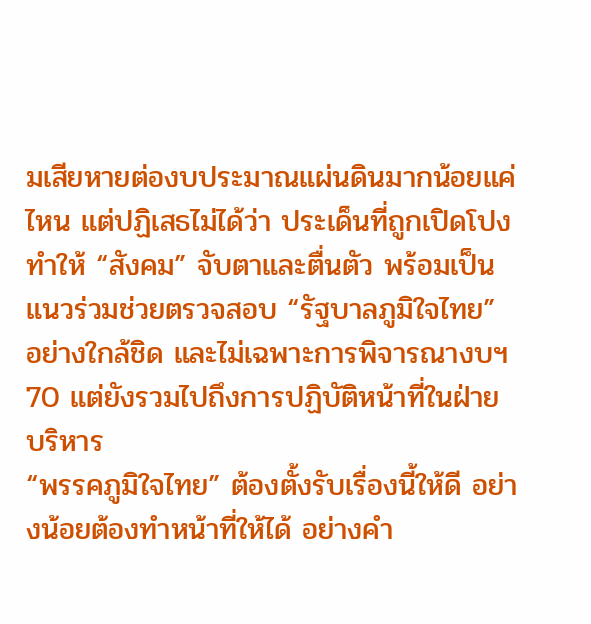มเสียหายต่องบประมาณแผ่นดินมากน้อยแค่ไหน แต่ปฏิเสธไม่ได้ว่า ประเด็นที่ถูกเปิดโปง ทำให้ “สังคม” จับตาและตื่นตัว พร้อมเป็นแนวร่วมช่วยตรวจสอบ “รัฐบาลภูมิใจไทย” อย่างใกล้ชิด และไม่เฉพาะการพิจารณางบฯ 70 แต่ยังรวมไปถึงการปฏิบัติหน้าที่ในฝ่ายบริหาร
“พรรคภูมิใจไทย” ต้องตั้งรับเรื่องนี้ให้ดี อย่างน้อยต้องทำหน้าที่ให้ได้ อย่างคำ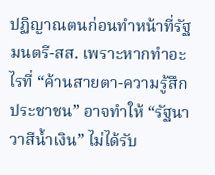ปฏิญาณตนก่อนทำหน้าที่รัฐมนตรี-สส. เพราะหากทำอะไรที่ “ค้านสายตา-ความรู้สึกประชาชน” อาจทำให้ “รัฐนาวาสีน้ำเงิน” ไม่ได้รับ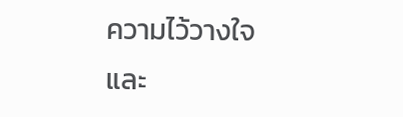ความไว้วางใจ และ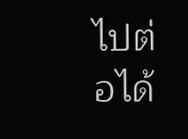ไปต่อได้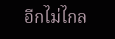อีกไม่ไกล